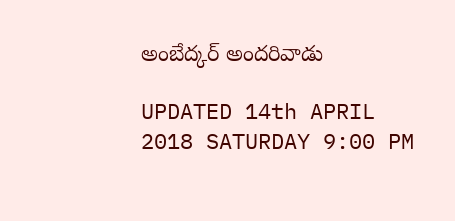అంబేద్కర్ అందరివాడు

UPDATED 14th APRIL 2018 SATURDAY 9:00 PM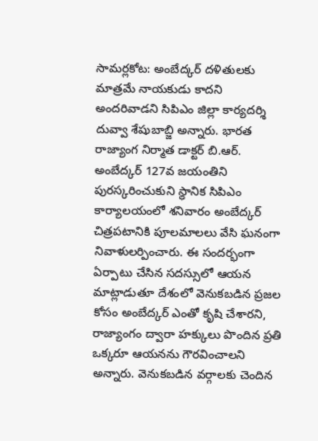సామర్లకోట: అంబేద్కర్ దళితులకు మాత్రమే నాయకుడు కాదని అందరివాడని సిపిఎం జిల్లా కార్యదర్శి దువ్వా శేషుబాబ్జి అన్నారు. భారత రాజ్యాంగ నిర్మాత డాక్టర్ బి.ఆర్. అంబేద్కర్ 127వ జయంతిని పురస్కరించుకుని స్థానిక సిపిఎం కార్యాలయంలో శనివారం అంబేద్కర్ చిత్రపటానికి పూలమాలలు వేసి ఘనంగా నివాళులర్పించారు. ఈ సందర్భంగా ఏర్పాటు చేసిన సదస్సులో ఆయన మాట్లాడుతూ దేశంలో వెనుకబడిన ప్రజల కోసం అంబేద్కర్ ఎంతో కృషి చేశారని, రాజ్యాంగం ద్వారా హక్కులు పొందిన ప్రతి ఒక్కరూ ఆయనను గౌరవించాలని అన్నారు. వెనుకబడిన వర్గాలకు చెందిన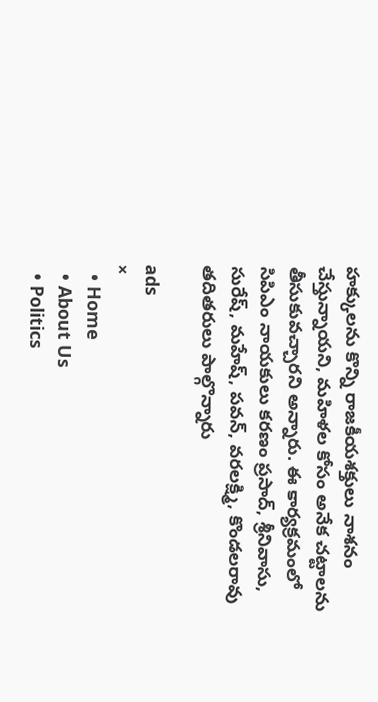హక్కులను కొన్ని రాజకీయశక్తులు నాశనం చేస్తున్నాయని, మహిళల కోసం అనేక చట్టాలను తీసుకువచ్చారని అన్నారు. ఈ కార్యక్రమంలో సిపిఎం నాయకులు కరణం ప్రసాద్, శ్రీనివాసు, సురేష్, మహేష్, పవన్, వరలక్ష్మి, కొండలరావు తదితరులు పాల్గొన్నారు

ads
×
  • Home
  • About Us
  • Politics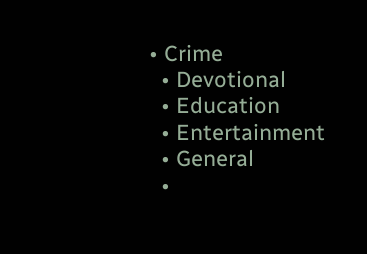• Crime
  • Devotional
  • Education
  • Entertainment
  • General
  •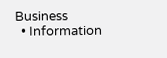Business
  • Information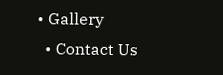• Gallery
  • Contact Us